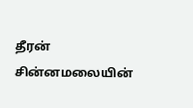தீரன் சின்னமலையின்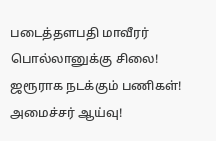படைத்தளபதி மாவீரர் பொல்லானுக்கு சிலை! ஜரூராக நடக்கும் பணிகள்! அமைச்சர் ஆய்வு!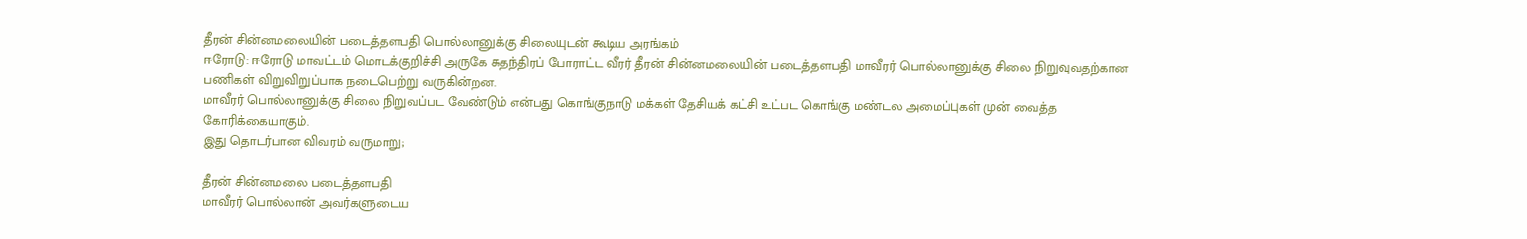தீரன் சின்னமலையின் படைத்தளபதி பொல்லானுக்கு சிலையுடன் கூடிய அரங்கம்
ஈரோடு: ஈரோடு மாவட்டம் மொடக்குறிச்சி அருகே சுதந்திரப் போராட்ட வீரர் தீரன் சின்னமலையின் படைத்தளபதி மாவீரர் பொல்லானுக்கு சிலை நிறுவுவதற்கான பணிகள் விறுவிறுப்பாக நடைபெற்று வருகின்றன.
மாவீரர் பொல்லானுக்கு சிலை நிறுவப்பட வேண்டும் என்பது கொங்குநாடு மக்கள் தேசியக் கட்சி உட்பட கொங்கு மண்டல அமைப்புகள் முன் வைத்த கோரிக்கையாகும்.
இது தொடர்பான விவரம் வருமாறு;

தீரன் சின்னமலை படைத்தளபதி
மாவீரர் பொல்லான் அவர்களுடைய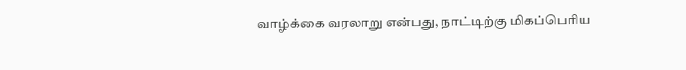வாழ்க்கை வரலாறு என்பது, நாட்டிற்கு மிகப்பெரிய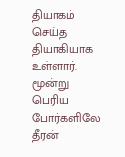தியாகம் செய்த தியாகியாக உள்ளார். மூன்று பெரிய போர்களிலே தீரன்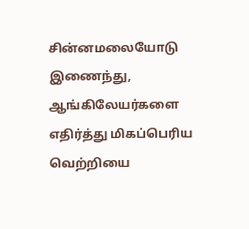சின்னமலையோடு இணைந்து, ஆங்கிலேயர்களை எதிர்த்து மிகப்பெரிய வெற்றியை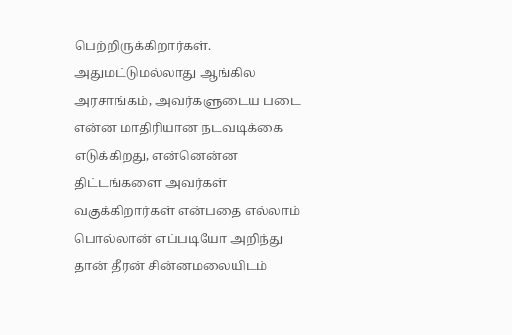பெற்றிருக்கிறார்கள். அதுமட்டுமல்லாது ஆங்கில அரசாங்கம், அவர்களுடைய படை என்ன மாதிரியான நடவடிக்கை எடுக்கிறது, என்னென்ன திட்டங்களை அவர்கள் வகுக்கிறார்கள் என்பதை எல்லாம் பொல்லான் எப்படியோ அறிந்து தான் தீரன் சின்னமலையிடம்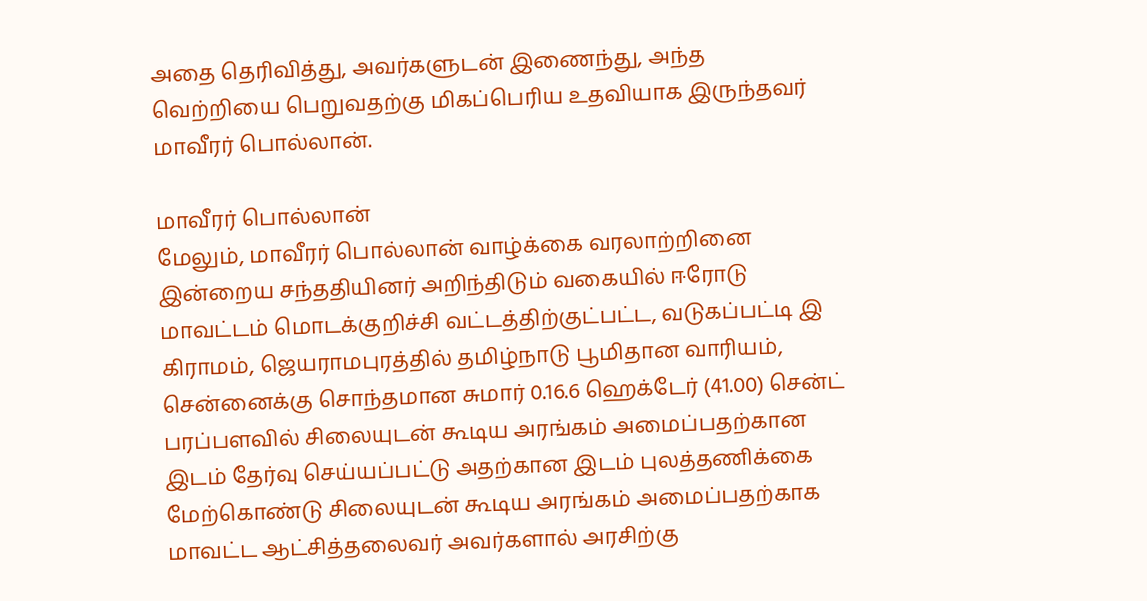அதை தெரிவித்து, அவர்களுடன் இணைந்து, அந்த வெற்றியை பெறுவதற்கு மிகப்பெரிய உதவியாக இருந்தவர் மாவீரர் பொல்லான்.

மாவீரர் பொல்லான்
மேலும், மாவீரர் பொல்லான் வாழ்க்கை வரலாற்றினை இன்றைய சந்ததியினர் அறிந்திடும் வகையில் ஈரோடு மாவட்டம் மொடக்குறிச்சி வட்டத்திற்குட்பட்ட, வடுகப்பட்டி இ கிராமம், ஜெயராமபுரத்தில் தமிழ்நாடு பூமிதான வாரியம், சென்னைக்கு சொந்தமான சுமார் 0.16.6 ஹெக்டேர் (41.00) சென்ட் பரப்பளவில் சிலையுடன் கூடிய அரங்கம் அமைப்பதற்கான இடம் தேர்வு செய்யப்பட்டு அதற்கான இடம் புலத்தணிக்கை மேற்கொண்டு சிலையுடன் கூடிய அரங்கம் அமைப்பதற்காக மாவட்ட ஆட்சித்தலைவர் அவர்களால் அரசிற்கு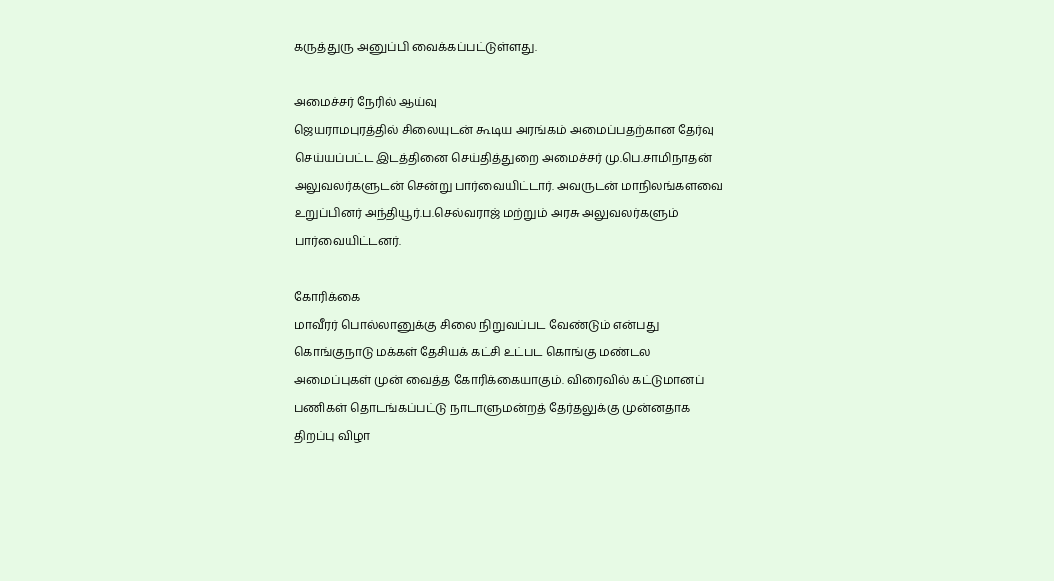கருத்துரு அனுப்பி வைக்கப்பட்டுள்ளது.

அமைச்சர் நேரில் ஆய்வு
ஜெயராமபுரத்தில் சிலையுடன் கூடிய அரங்கம் அமைப்பதற்கான தேர்வு செய்யப்பட்ட இடத்தினை செய்தித்துறை அமைச்சர் மு.பெ.சாமிநாதன் அலுவலர்களுடன் சென்று பார்வையிட்டார். அவருடன் மாநிலங்களவை உறுப்பினர் அந்தியூர்.ப.செல்வராஜ் மற்றும் அரசு அலுவலர்களும் பார்வையிட்டனர்.

கோரிக்கை
மாவீரர் பொல்லானுக்கு சிலை நிறுவப்பட வேண்டும் என்பது கொங்குநாடு மக்கள் தேசியக் கட்சி உட்பட கொங்கு மண்டல அமைப்புகள் முன் வைத்த கோரிக்கையாகும். விரைவில் கட்டுமானப் பணிகள் தொடங்கப்பட்டு நாடாளுமன்றத் தேர்தலுக்கு முன்னதாக திறப்பு விழா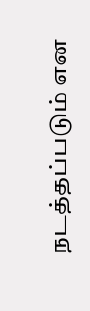நடத்தப்படும் என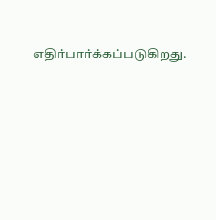எதிர்பார்க்கப்படுகிறது.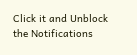Click it and Unblock the Notifications